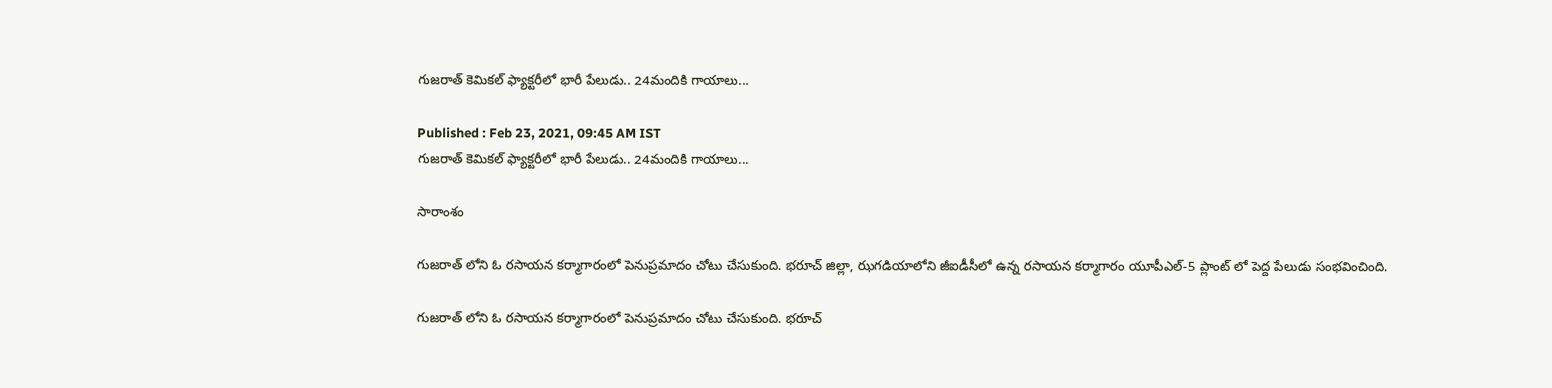గుజరాత్ కెమికల్ ఫ్యాక్టరీలో భారీ పేలుడు.. 24మందికి గాయాలు...

Published : Feb 23, 2021, 09:45 AM IST
గుజరాత్ కెమికల్ ఫ్యాక్టరీలో భారీ పేలుడు.. 24మందికి గాయాలు...

సారాంశం

గుజరాత్ లోని ఓ రసాయన కర్మాగారంలో పెనుప్రమాదం చోటు చేసుకుంది. భరూచ్ జిల్లా, ఝగడియాలోని జీఐడీసీలో ఉన్న రసాయన కర్మాగారం యూపీఎల్-5 ప్లాంట్ లో పెద్ద పేలుడు సంభవించింది.

గుజరాత్ లోని ఓ రసాయన కర్మాగారంలో పెనుప్రమాదం చోటు చేసుకుంది. భరూచ్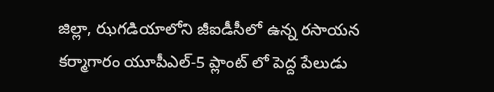జిల్లా, ఝగడియాలోని జీఐడీసీలో ఉన్న రసాయన కర్మాగారం యూపీఎల్-5 ప్లాంట్ లో పెద్ద పేలుడు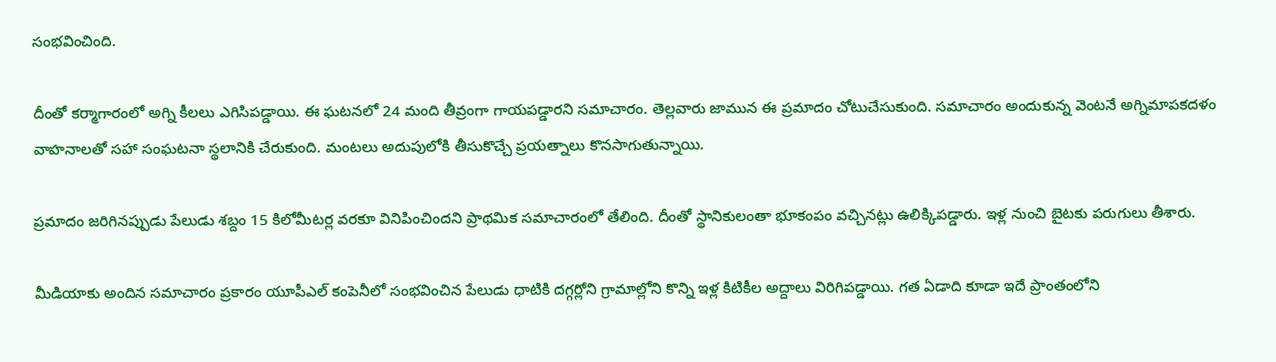సంభవించింది.

దీంతో కర్మాగారంలో అగ్ని కీలలు ఎగిసిపడ్డాయి. ఈ ఘటనలో 24 మంది తీవ్రంగా గాయపడ్డారని సమాచారం. తెల్లవారు జామున ఈ ప్రమాదం చోటుచేసుకుంది. సమాచారం అందుకున్న వెంటనే అగ్నిమాపకదళం వాహనాలతో సహా సంఘటనా స్థలానికి చేరుకుంది. మంటలు అదుపులోకి తీసుకొచ్చే ప్రయత్నాలు కొనసాగుతున్నాయి.

ప్రమాదం జరిగినప్పుడు పేలుడు శబ్దం 15 కిలోమీటర్ల వరకూ వినిపించిందని ప్రాథమిక సమాచారంలో తేలింది. దీంతో స్థానికులంతా భూకంపం వచ్చినట్లు ఉలిక్కిపడ్డారు. ఇళ్ల నుంచి బైటకు పరుగులు తీశారు.

మీడియాకు అందిన సమాచారం ప్రకారం యూపీఎల్ కంపెనీలో సంభవించిన పేలుడు ధాటికి దగ్గర్లోని గ్రామాల్లోని కొన్ని ఇళ్ల కిటికీల అద్దాలు విరిగిపడ్డాయి. గత ఏడాది కూడా ఇదే ప్రాంతంలోని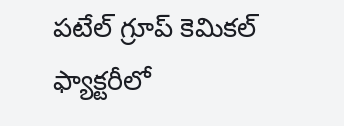పటేల్ గ్రూప్ కెమికల్ ఫ్యాక్టరీలో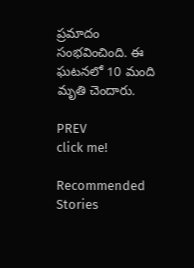ప్రమాదం సంభవించింది. ఈ ఘటనలో 10 మంది మృతి చెందారు.

PREV
click me!

Recommended Stories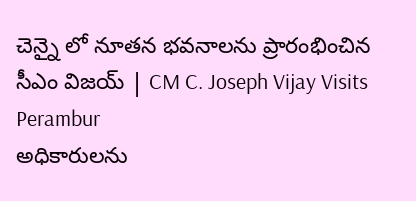చెన్నై లో నూతన భవనాలను ప్రారంభించిన సీఎం విజయ్ | CM C. Joseph Vijay Visits Perambur
అధికారులను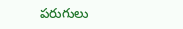పరుగులు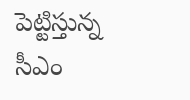పెట్టిస్తున్న సీఎం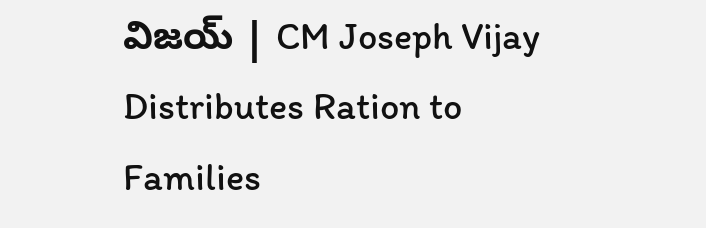విజయ్ | CM Joseph Vijay Distributes Ration to Families